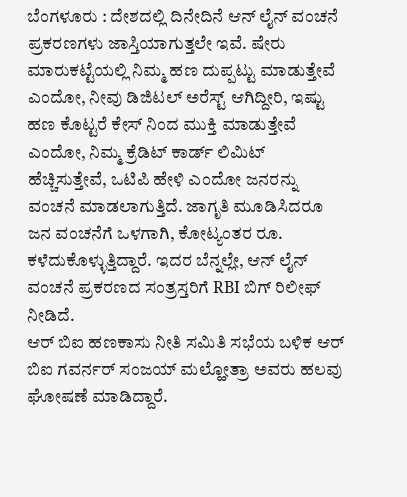ಬೆಂಗಳೂರು : ದೇಶದಲ್ಲಿ ದಿನೇದಿನೆ ಆನ್ ಲೈನ್ ವಂಚನೆ ಪ್ರಕರಣಗಳು ಜಾಸ್ತಿಯಾಗುತ್ತಲೇ ಇವೆ. ಷೇರು ಮಾರುಕಟ್ಟೆಯಲ್ಲಿ ನಿಮ್ಮ ಹಣ ದುಪ್ಪಟ್ಟು ಮಾಡುತ್ತೇವೆ ಎಂದೋ, ನೀವು ಡಿಜಿಟಲ್ ಅರೆಸ್ಟ್ ಆಗಿದ್ದೀರಿ, ಇಷ್ಟು ಹಣ ಕೊಟ್ಟರೆ ಕೇಸ್ ನಿಂದ ಮುಕ್ತಿ ಮಾಡುತ್ತೇವೆ ಎಂದೋ, ನಿಮ್ಮ ಕ್ರೆಡಿಟ್ ಕಾರ್ಡ್ ಲಿಮಿಟ್ ಹೆಚ್ಚಿಸುತ್ತೇವೆ, ಒಟಿಪಿ ಹೇಳಿ ಎಂದೋ ಜನರನ್ನು ವಂಚನೆ ಮಾಡಲಾಗುತ್ತಿದೆ. ಜಾಗೃತಿ ಮೂಡಿಸಿದರೂ ಜನ ವಂಚನೆಗೆ ಒಳಗಾಗಿ, ಕೋಟ್ಯಂತರ ರೂ. ಕಳೆದುಕೊಳ್ಳುತ್ತಿದ್ದಾರೆ. ಇದರ ಬೆನ್ನಲ್ಲೇ, ಆನ್ ಲೈನ್ ವಂಚನೆ ಪ್ರಕರಣದ ಸಂತ್ರಸ್ತರಿಗೆ RBI ಬಿಗ್ ರಿಲೀಫ್ ನೀಡಿದೆ.
ಆರ್ ಬಿಐ ಹಣಕಾಸು ನೀತಿ ಸಮಿತಿ ಸಭೆಯ ಬಳಿಕ ಆರ್ ಬಿಐ ಗವರ್ನರ್ ಸಂಜಯ್ ಮಲ್ಹೋತ್ರಾ ಅವರು ಹಲವು ಘೋಷಣೆ ಮಾಡಿದ್ದಾರೆ.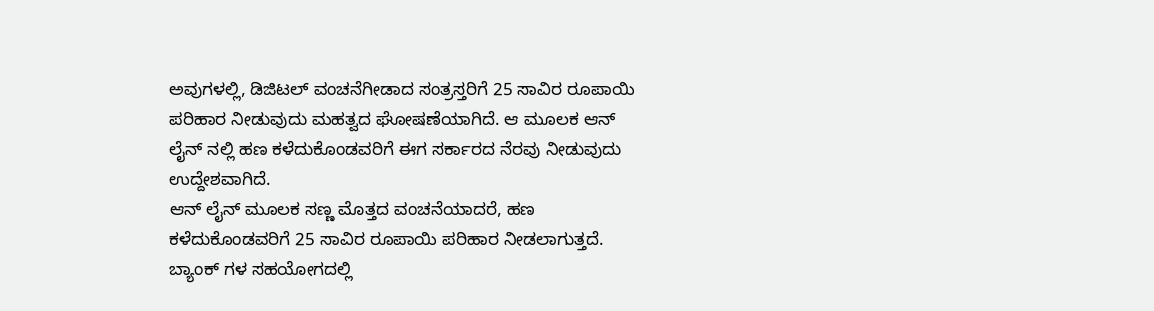ಅವುಗಳಲ್ಲಿ, ಡಿಜಿಟಲ್ ವಂಚನೆಗೀಡಾದ ಸಂತ್ರಸ್ತರಿಗೆ 25 ಸಾವಿರ ರೂಪಾಯಿ ಪರಿಹಾರ ನೀಡುವುದು ಮಹತ್ವದ ಘೋಷಣೆಯಾಗಿದೆ. ಆ ಮೂಲಕ ಆನ್ ಲೈನ್ ನಲ್ಲಿ ಹಣ ಕಳೆದುಕೊಂಡವರಿಗೆ ಈಗ ಸರ್ಕಾರದ ನೆರವು ನೀಡುವುದು ಉದ್ದೇಶವಾಗಿದೆ.
ಆನ್ ಲೈನ್ ಮೂಲಕ ಸಣ್ಣ ಮೊತ್ತದ ವಂಚನೆಯಾದರೆ, ಹಣ ಕಳೆದುಕೊಂಡವರಿಗೆ 25 ಸಾವಿರ ರೂಪಾಯಿ ಪರಿಹಾರ ನೀಡಲಾಗುತ್ತದೆ. ಬ್ಯಾಂಕ್ ಗಳ ಸಹಯೋಗದಲ್ಲಿ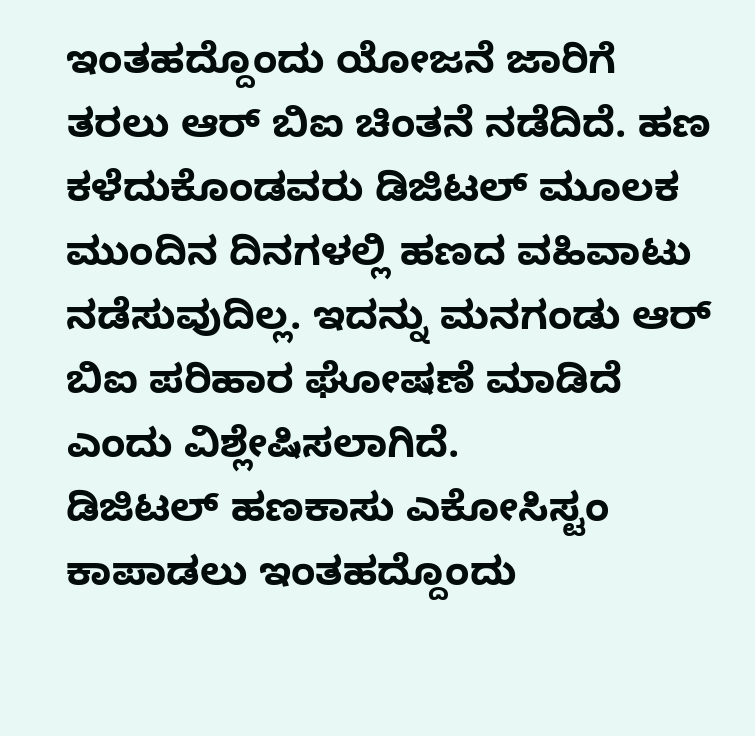ಇಂತಹದ್ದೊಂದು ಯೋಜನೆ ಜಾರಿಗೆ ತರಲು ಆರ್ ಬಿಐ ಚಿಂತನೆ ನಡೆದಿದೆ. ಹಣ ಕಳೆದುಕೊಂಡವರು ಡಿಜಿಟಲ್ ಮೂಲಕ ಮುಂದಿನ ದಿನಗಳಲ್ಲಿ ಹಣದ ವಹಿವಾಟು ನಡೆಸುವುದಿಲ್ಲ. ಇದನ್ನು ಮನಗಂಡು ಆರ್ ಬಿಐ ಪರಿಹಾರ ಘೋಷಣೆ ಮಾಡಿದೆ ಎಂದು ವಿಶ್ಲೇಷಿಸಲಾಗಿದೆ.
ಡಿಜಿಟಲ್ ಹಣಕಾಸು ಎಕೋಸಿಸ್ಟಂ ಕಾಪಾಡಲು ಇಂತಹದ್ದೊಂದು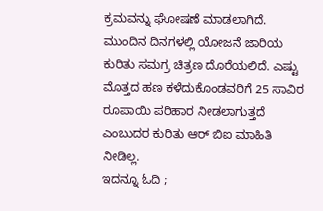ಕ್ರಮವನ್ನು ಘೋಷಣೆ ಮಾಡಲಾಗಿದೆ. ಮುಂದಿನ ದಿನಗಳಲ್ಲಿ ಯೋಜನೆ ಜಾರಿಯ ಕುರಿತು ಸಮಗ್ರ ಚಿತ್ರಣ ದೊರೆಯಲಿದೆ. ಎಷ್ಟು ಮೊತ್ತದ ಹಣ ಕಳೆದುಕೊಂಡವರಿಗೆ 25 ಸಾವಿರ ರೂಪಾಯಿ ಪರಿಹಾರ ನೀಡಲಾಗುತ್ತದೆ ಎಂಬುದರ ಕುರಿತು ಆರ್ ಬಿಐ ಮಾಹಿತಿ ನೀಡಿಲ್ಲ.
ಇದನ್ನೂ ಓದಿ ;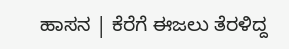ಹಾಸನ | ಕೆರೆಗೆ ಈಜಲು ತೆರಳಿದ್ದ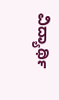ವಿದ್ಯಾರ್ಥಿ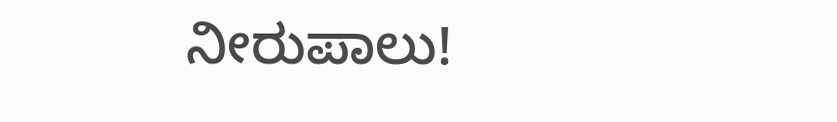ನೀರುಪಾಲು!